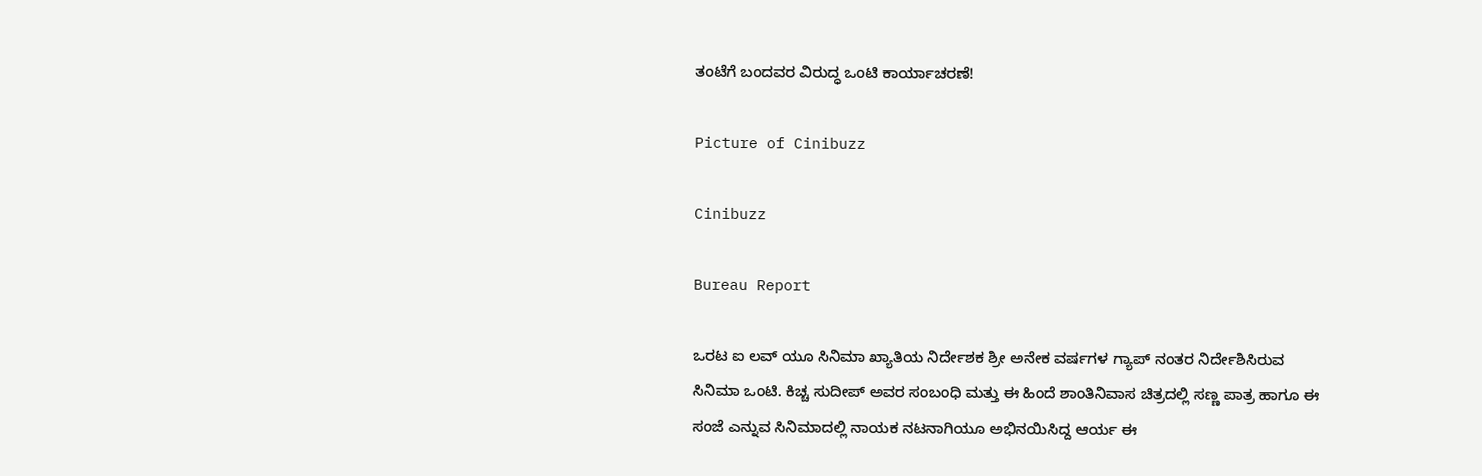ತಂಟೆಗೆ ಬಂದವರ ವಿರುದ್ಧ ಒಂಟಿ ಕಾರ್ಯಾಚರಣೆ!

Picture of Cinibuzz

Cinibuzz

Bureau Report

ಒರಟ ಐ ಲವ್ ಯೂ ಸಿನಿಮಾ ಖ್ಯಾತಿಯ ನಿರ್ದೇಶಕ ಶ್ರೀ ಅನೇಕ ವರ್ಷಗಳ ಗ್ಯಾಪ್ ನಂತರ ನಿರ್ದೇಶಿಸಿರುವ ಸಿನಿಮಾ ಒಂಟಿ. ಕಿಚ್ಚ ಸುದೀಪ್ ಅವರ ಸಂಬಂಧಿ ಮತ್ತು ಈ ಹಿಂದೆ ಶಾಂತಿನಿವಾಸ ಚಿತ್ರದಲ್ಲಿ ಸಣ್ಣ ಪಾತ್ರ ಹಾಗೂ ಈ ಸಂಜೆ ಎನ್ನುವ ಸಿನಿಮಾದಲ್ಲಿ ನಾಯಕ ನಟನಾಗಿಯೂ ಅಭಿನಯಿಸಿದ್ದ ಆರ್ಯ ಈ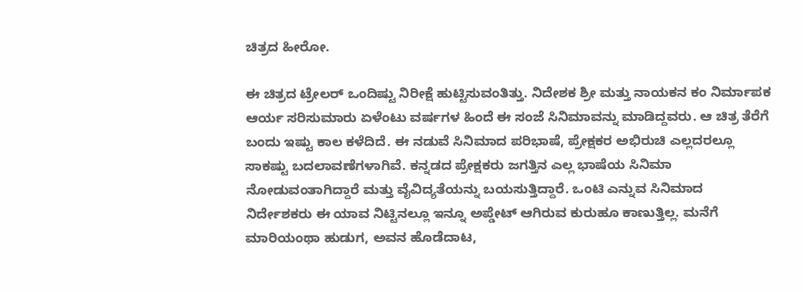ಚಿತ್ರದ ಹೀರೋ.

ಈ ಚಿತ್ರದ ಟ್ರೇಲರ್ ಒಂದಿಷ್ಟು ನಿರೀಕ್ಷೆ ಹುಟ್ಟಿಸುವಂತಿತ್ತು. ನಿದೇಶಕ ಶ್ರೀ ಮತ್ತು ನಾಯಕನ ಕಂ ನಿರ್ಮಾಪಕ ಆರ್ಯ ಸರಿಸುಮಾರು ಏಳೆಂಟು ವರ್ಷಗಳ ಹಿಂದೆ ಈ ಸಂಜೆ ಸಿನಿಮಾವನ್ನು ಮಾಡಿದ್ದವರು. ಆ ಚಿತ್ರ ತೆರೆಗೆ ಬಂದು ಇಷ್ಟು ಕಾಲ ಕಳೆದಿದೆ. ಈ ನಡುವೆ ಸಿನಿಮಾದ ಪರಿಭಾಷೆ, ಪ್ರೇಕ್ಷಕರ ಅಭಿರುಚಿ ಎಲ್ಲದರಲ್ಲೂ ಸಾಕಷ್ಟು ಬದಲಾವಣೆಗಳಾಗಿವೆ. ಕನ್ನಡದ ಪ್ರೇಕ್ಷಕರು ಜಗತ್ತಿನ ಎಲ್ಲ ಭಾಷೆಯ ಸಿನಿಮಾ ನೋಡುವಂತಾಗಿದ್ದಾರೆ ಮತ್ತು ವೈವಿದ್ಯತೆಯನ್ನು ಬಯಸುತ್ತಿದ್ದಾರೆ. ಒಂಟಿ ಎನ್ನುವ ಸಿನಿಮಾದ ನಿರ್ದೇಶಕರು ಈ ಯಾವ ನಿಟ್ಟಿನಲ್ಲೂ ಇನ್ನೂ ಅಪ್ಡೇಟ್ ಆಗಿರುವ ಕುರುಹೂ ಕಾಣುತ್ತಿಲ್ಲ. ಮನೆಗೆ ಮಾರಿಯಂಥಾ ಹುಡುಗ, ಅವನ ಹೊಡೆದಾಟ,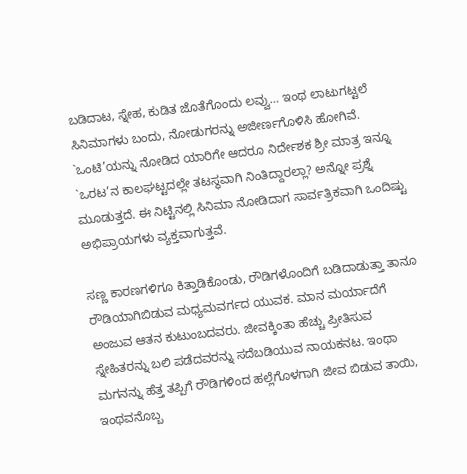ಬಡಿದಾಟ, ಸ್ನೇಹ, ಕುಡಿತ ಜೊತೆಗೊಂದು ಲವ್ವು… ಇಂಥ ಲಾಟುಗಟ್ಟಲೆ ಸಿನಿಮಾಗಳು ಬಂದು, ನೋಡುಗರನ್ನು ಅಜೀರ್ಣಗೊಳಿಸಿ ಹೋಗಿವೆ. `ಒಂಟಿ’ಯನ್ನು ನೋಡಿದ ಯಾರಿಗೇ ಆದರೂ ನಿರ್ದೇಶಕ ಶ್ರೀ ಮಾತ್ರ ಇನ್ನೂ `ಒರಟ’ನ ಕಾಲಘಟ್ಟದಲ್ಲೇ ತಟಸ್ಥವಾಗಿ ನಿಂತಿದ್ದಾರಲ್ಲಾ? ಅನ್ನೋ ಪ್ರಶ್ನೆ ಮೂಡುತ್ತದೆ. ಈ ನಿಟ್ಟಿನಲ್ಲಿ ಸಿನಿಮಾ ನೋಡಿದಾಗ ಸಾರ್ವತ್ರಿಕವಾಗಿ ಒಂದಿಷ್ಟು ಅಭಿಪ್ರಾಯಗಳು ವ್ಯಕ್ತವಾಗುತ್ತವೆ.

ಸಣ್ಣ ಕಾರಣಗಳಿಗೂ ಕಿತ್ತಾಡಿಕೊಂಡು, ರೌಡಿಗಳೊಂದಿಗೆ ಬಡಿದಾಡುತ್ತಾ ತಾನೂ ರೌಡಿಯಾಗಿಬಿಡುವ ಮಧ್ಯಮವರ್ಗದ ಯುವಕ. ಮಾನ ಮರ್ಯಾದೆಗೆ ಅಂಜುವ ಆತನ ಕುಟುಂಬದವರು. ಜೀವಕ್ಕಿಂತಾ ಹೆಚ್ಚು ಪ್ರೀತಿಸುವ ಸ್ನೇಹಿತರನ್ನು ಬಲಿ ಪಡೆದವರನ್ನು ಸದೆಬಡಿಯುವ ನಾಯಕನಟ. ಇಂಥಾ ಮಗನನ್ನು ಹೆತ್ತ ತಪ್ಪಿಗೆ ರೌಡಿಗಳಿಂದ ಹಲ್ಲೆಗೊಳಗಾಗಿ ಜೀವ ಬಿಡುವ ತಾಯಿ, ಇಂಥವನೊಬ್ಬ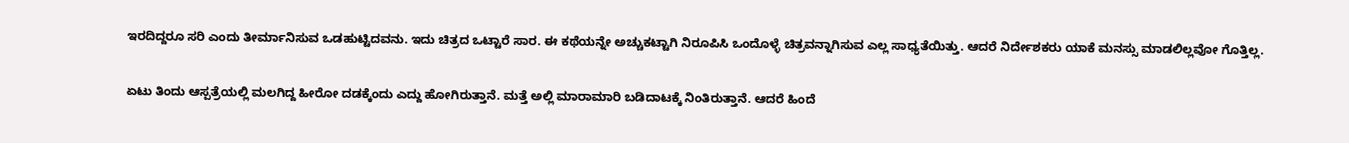ಇರದಿದ್ದರೂ ಸರಿ ಎಂದು ತೀರ್ಮಾನಿಸುವ ಒಡಹುಟ್ಟಿದವನು. ಇದು ಚಿತ್ರದ ಒಟ್ಟಾರೆ ಸಾರ. ಈ ಕಥೆಯನ್ನೇ ಅಚ್ಚುಕಟ್ಟಾಗಿ ನಿರೂಪಿಸಿ ಒಂದೊಳ್ಳೆ ಚಿತ್ರವನ್ನಾಗಿಸುವ ಎಲ್ಲ ಸಾಧ್ಯತೆಯಿತ್ತು. ಆದರೆ ನಿರ್ದೇಶಕರು ಯಾಕೆ ಮನಸ್ಸು ಮಾಡಲಿಲ್ಲವೋ ಗೊತ್ತಿಲ್ಲ.

ಏಟು ತಿಂದು ಆಸ್ಪತ್ರೆಯಲ್ಲಿ ಮಲಗಿದ್ದ ಹೀರೋ ದಡಕ್ಕೆಂದು ಎದ್ದು ಹೋಗಿರುತ್ತಾನೆ. ಮತ್ತೆ ಅಲ್ಲಿ ಮಾರಾಮಾರಿ ಬಡಿದಾಟಕ್ಕೆ ನಿಂತಿರುತ್ತಾನೆ. ಆದರೆ ಹಿಂದೆ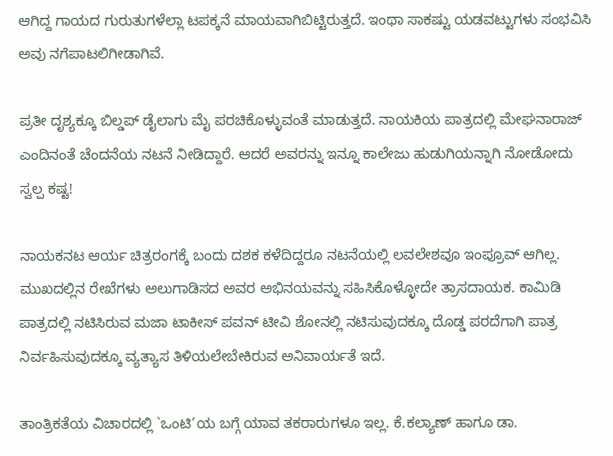ಆಗಿದ್ದ ಗಾಯದ ಗುರುತುಗಳೆಲ್ಲಾ ಟಪಕ್ಕನೆ ಮಾಯವಾಗಿಬಿಟ್ಟಿರುತ್ತದೆ. ಇಂಥಾ ಸಾಕಷ್ಟು ಯಡವಟ್ಟುಗಳು ಸಂಭವಿಸಿ ಅವು ನಗೆಪಾಟಲಿಗೀಡಾಗಿವೆ.

ಪ್ರತೀ ದೃಶ್ಯಕ್ಕೂ ಬಿಲ್ಡಪ್ ಡೈಲಾಗು ಮೈ ಪರಚಿಕೊಳ್ಳುವಂತೆ ಮಾಡುತ್ತದೆ. ನಾಯಕಿಯ ಪಾತ್ರದಲ್ಲಿ ಮೇಘನಾರಾಜ್ ಎಂದಿನಂತೆ ಚೆಂದನೆಯ ನಟನೆ ನೀಡಿದ್ದಾರೆ. ಆದರೆ ಅವರನ್ನು ಇನ್ನೂ ಕಾಲೇಜು ಹುಡುಗಿಯನ್ನಾಗಿ ನೋಡೋದು ಸ್ವಲ್ಪ ಕಷ್ಟ!

ನಾಯಕನಟ ಆರ್ಯ ಚಿತ್ರರಂಗಕ್ಕೆ ಬಂದು ದಶಕ ಕಳೆದಿದ್ದರೂ ನಟನೆಯಲ್ಲಿ ಲವಲೇಶವೂ ಇಂಪ್ರೂವ್ ಆಗಿಲ್ಲ. ಮುಖದಲ್ಲಿನ ರೇಖೆಗಳು ಅಲುಗಾಡಿಸದ ಅವರ ಅಭಿನಯವನ್ನು ಸಹಿಸಿಕೊಳ್ಳೋದೇ ತ್ರಾಸದಾಯಕ. ಕಾಮಿಡಿ ಪಾತ್ರದಲ್ಲಿ ನಟಿಸಿರುವ ಮಜಾ ಟಾಕೀಸ್ ಪವನ್ ಟೀವಿ ಶೋನಲ್ಲಿ ನಟಿಸುವುದಕ್ಕೂ ದೊಡ್ಡ ಪರದೆಗಾಗಿ ಪಾತ್ರ ನಿರ್ವಹಿಸುವುದಕ್ಕೂ ವ್ಯತ್ಯಾಸ ತಿಳಿಯಲೇಬೇಕಿರುವ ಅನಿವಾರ್ಯತೆ ಇದೆ.

ತಾಂತ್ರಿಕತೆಯ ವಿಚಾರದಲ್ಲಿ `ಒಂಟಿ’ಯ ಬಗ್ಗೆ ಯಾವ ತಕರಾರುಗಳೂ ಇಲ್ಲ. ಕೆ.ಕಲ್ಯಾಣ್ ಹಾಗೂ ಡಾ.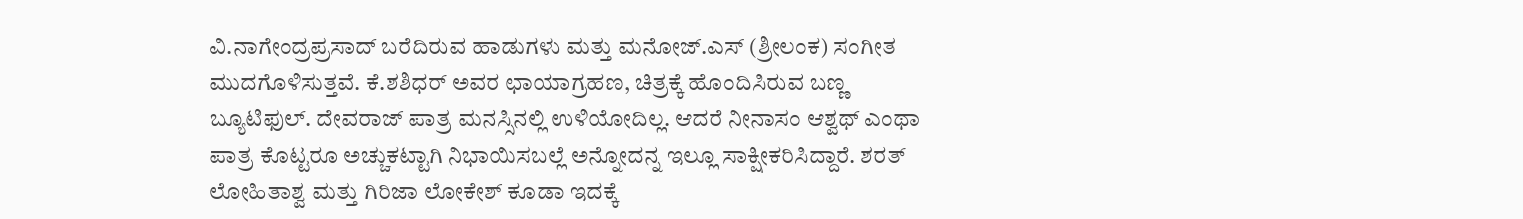ವಿ.ನಾಗೇಂದ್ರಪ್ರಸಾದ್ ಬರೆದಿರುವ ಹಾಡುಗಳು ಮತ್ತು ಮನೋಜ್.ಎಸ್ (ಶ್ರೀಲಂಕ) ಸಂಗೀತ ಮುದಗೊಳಿಸುತ್ತವೆ. ಕೆ.ಶಶಿಧರ್ ಅವರ ಛಾಯಾಗ್ರಹಣ, ಚಿತ್ರಕ್ಕೆ ಹೊಂದಿಸಿರುವ ಬಣ್ಣ ಬ್ಯೂಟಿಫುಲ್. ದೇವರಾಜ್ ಪಾತ್ರ ಮನಸ್ಸಿನಲ್ಲಿ ಉಳಿಯೋದಿಲ್ಲ. ಆದರೆ ನೀನಾಸಂ ಆಶ್ವಥ್ ಎಂಥಾ ಪಾತ್ರ ಕೊಟ್ಟರೂ ಅಚ್ಚುಕಟ್ಟಾಗಿ ನಿಭಾಯಿಸಬಲ್ಲೆ ಅನ್ನೋದನ್ನ ಇಲ್ಲೂ ಸಾಕ್ಷೀಕರಿಸಿದ್ದಾರೆ. ಶರತ್ ಲೋಹಿತಾಶ್ವ ಮತ್ತು ಗಿರಿಜಾ ಲೋಕೇಶ್ ಕೂಡಾ ಇದಕ್ಕೆ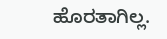ಹೊರತಾಗಿಲ್ಲ.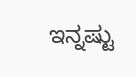ಇನ್ನಷ್ಟು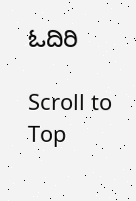ಓದಿರಿ

Scroll to Top